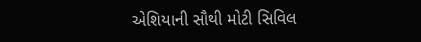એશિયાની સૌથી મોટી સિવિલ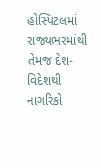હોસ્પિટલમાં રાજ્યભરમાંથી તેમજ દેશ-વિદેશથી નાગરિકો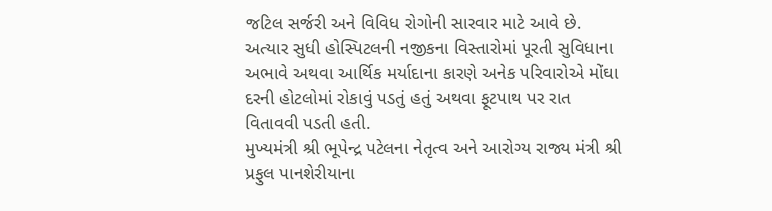જટિલ સર્જરી અને વિવિધ રોગોની સારવાર માટે આવે છે. અત્યાર સુધી હોસ્પિટલની નજીકના વિસ્તારોમાં પૂરતી સુવિધાના અભાવે અથવા આર્થિક મર્યાદાના કારણે અનેક પરિવારોએ મોંઘા દરની હોટલોમાં રોકાવું પડતું હતું અથવા ફૂટપાથ પર રાત વિતાવવી પડતી હતી.
મુખ્યમંત્રી શ્રી ભૂપેન્દ્ર પટેલના નેતૃત્વ અને આરોગ્ય રાજ્ય મંત્રી શ્રી પ્રફુલ પાનશેરીયાના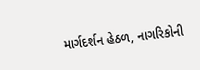માર્ગદર્શન હેઠળ, નાગરિકોની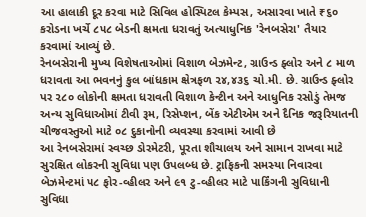આ હાલાકી દૂર કરવા માટે સિવિલ હોસ્પિટલ કેમ્પસ, અસારવા ખાતે ₹૬૦ કરોડના ખર્ચે ૮૫૮ બેડની ક્ષમતા ધરાવતું અત્યાધુનિક 'રેનબસેરા' તૈયાર કરવામાં આવ્યું છે.
રેનબસેરાની મુખ્ય વિશેષતાઓમાં વિશાળ બેઝમેન્ટ, ગ્રાઉન્ડ ફ્લોર અને ૮ માળ ધરાવતા આ ભવનનું કુલ બાંધકામ ક્ષેત્રફળ ૨૪,૪૩૬ ચો.મી. છે. ગ્રાઉન્ડ ફ્લોર પર ૨૮૦ લોકોની ક્ષમતા ધરાવતી વિશાળ કેન્ટીન અને આધુનિક રસોડું તેમજ અન્ય સુવિધાઓમાં ટીવી રૂમ, રિસેપ્શન, બેંક એટીએમ અને દૈનિક જરૂરિયાતની ચીજવસ્તુઓ માટે ૦૮ દુકાનોની વ્યવસ્થા કરવામાં આવી છે
આ રેનબસેરામાં સ્વચ્છ ડોરમેટરી, પૂરતા શૌચાલય અને સામાન રાખવા માટે સુરક્ષિત લોકરની સુવિધા પણ ઉપલબ્ધ છે. ટ્રાફિકની સમસ્યા નિવારવા બેઝમેન્ટમાં ૫૮ ફોર-વ્હીલર અને ૯૧ ટુ-વ્હીલર માટે પાર્કિંગની સુવિધાની સુવિધા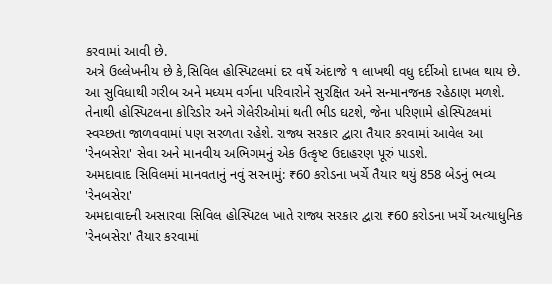કરવામાં આવી છે.
અત્રે ઉલ્લેખનીય છે કે,સિવિલ હોસ્પિટલમાં દર વર્ષે અંદાજે ૧ લાખથી વધુ દર્દીઓ દાખલ થાય છે. આ સુવિધાથી ગરીબ અને મધ્યમ વર્ગના પરિવારોને સુરક્ષિત અને સન્માનજનક રહેઠાણ મળશે. તેનાથી હોસ્પિટલના કોરિડોર અને ગેલેરીઓમાં થતી ભીડ ઘટશે, જેના પરિણામે હોસ્પિટલમાં સ્વચ્છતા જાળવવામાં પણ સરળતા રહેશે. રાજ્ય સરકાર દ્વારા તૈયાર કરવામાં આવેલ આ 'રેનબસેરા' સેવા અને માનવીય અભિગમનું એક ઉત્કૃષ્ટ ઉદાહરણ પૂરું પાડશે.
અમદાવાદ સિવિલમાં માનવતાનું નવું સરનામું: ₹60 કરોડના ખર્ચે તૈયાર થયું 858 બેડનું ભવ્ય 'રેનબસેરા'
અમદાવાદની અસારવા સિવિલ હોસ્પિટલ ખાતે રાજ્ય સરકાર દ્વારા ₹60 કરોડના ખર્ચે અત્યાધુનિક 'રેનબસેરા' તૈયાર કરવામાં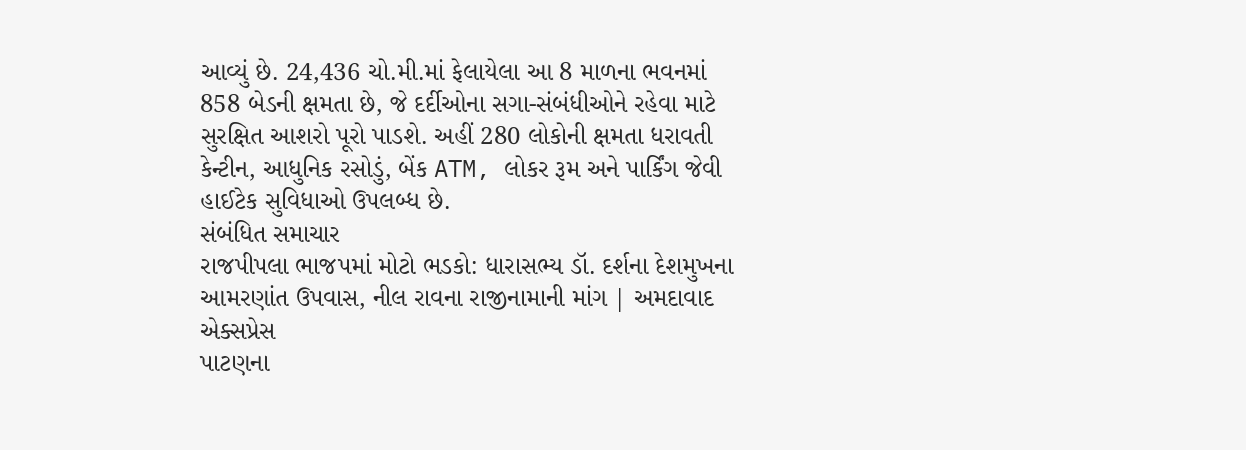આવ્યું છે. 24,436 ચો.મી.માં ફેલાયેલા આ 8 માળના ભવનમાં 858 બેડની ક્ષમતા છે, જે દર્દીઓના સગા-સંબંધીઓને રહેવા માટે સુરક્ષિત આશરો પૂરો પાડશે. અહીં 280 લોકોની ક્ષમતા ધરાવતી કેન્ટીન, આધુનિક રસોડું, બેંક ATM, લોકર રૂમ અને પાર્કિંગ જેવી હાઈટેક સુવિધાઓ ઉપલબ્ધ છે.
સંબંધિત સમાચાર
રાજપીપલા ભાજપમાં મોટો ભડકો: ધારાસભ્ય ડૉ. દર્શના દેશમુખના આમરણાંત ઉપવાસ, નીલ રાવના રાજીનામાની માંગ | અમદાવાદ એક્સપ્રેસ
પાટણના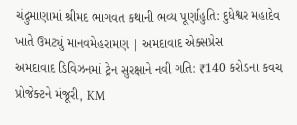ચંદ્રુમાણામાં શ્રીમદ ભાગવત કથાની ભવ્ય પૂર્ણાહુતિ: દુધેશ્વર મહાદેવ ખાતે ઉમટ્યું માનવમેહરામણ | અમદાવાદ એક્સપ્રેસ
અમદાવાદ ડિવિઝનમાં ટ્રેન સુરક્ષાને નવી ગતિ: ₹140 કરોડના કવચ પ્રોજેક્ટને મંજૂરી, KM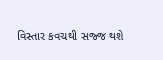વિસ્તાર કવચથી સજ્જ થશે